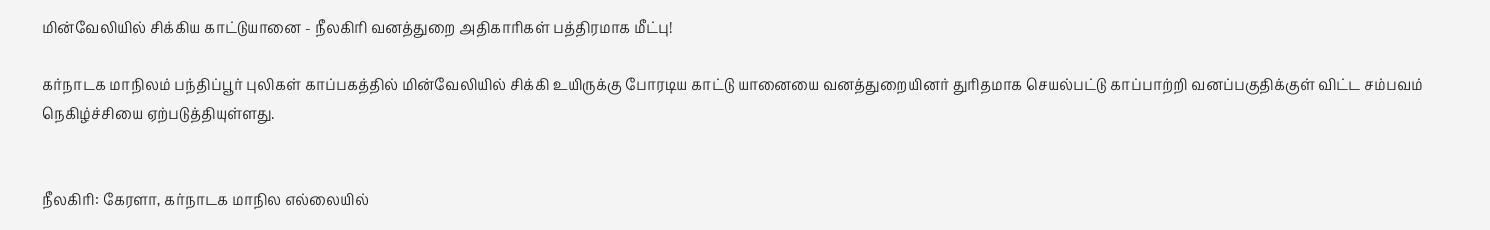மின்வேலியில் சிக்கிய காட்டுயானை - நீலகிரி வனத்துறை அதிகாரிகள் பத்திரமாக மீட்பு!

கர்நாடக மாநிலம் பந்திப்பூர் புலிகள் காப்பகத்தில் மின்வேலியில் சிக்கி உயிருக்கு போரடிய காட்டு யானையை வனத்துறையினர் துரிதமாக செயல்பட்டு காப்பாற்றி வனப்பகுதிக்குள் விட்ட சம்பவம் நெகிழ்ச்சியை ஏற்படுத்தியுள்ளது.


நீலகிரி: கேரளா, கர்நாடக மாநில எல்லையில்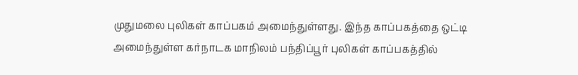முதுமலை புலிகள் காப்பகம் அமைந்துள்ளது. இந்த காப்பகத்தை ஒட்டி அமைந்துள்ள கர்நாடக மாநிலம் பந்திப்பூர் புலிகள் காப்பகத்தில்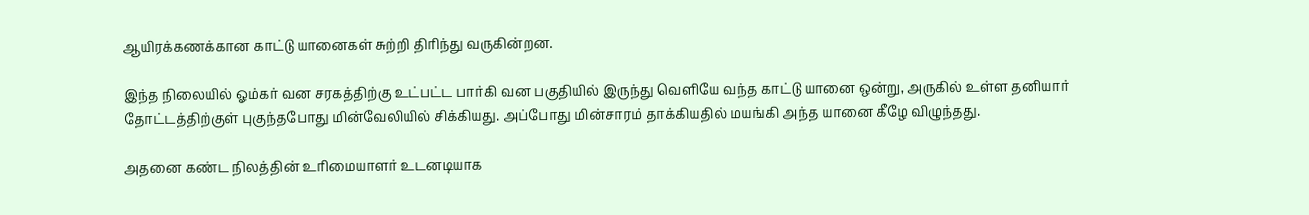ஆயிரக்கணக்கான காட்டு யானைகள் சுற்றி திரிந்து வருகின்றன.

இந்த நிலையில் ஓம்கர் வன சரகத்திற்கு உட்பட்ட பார்கி வன பகுதியில் இருந்து வெளியே வந்த காட்டு யானை ஒன்று, அருகில் உள்ள தனியார் தோட்டத்திற்குள் புகுந்தபோது மின்வேலியில் சிக்கியது. அப்போது மின்சாரம் தாக்கியதில் மயங்கி அந்த யானை கீழே விழுந்தது.

அதனை கண்ட நிலத்தின் உரிமையாளர் உடனடியாக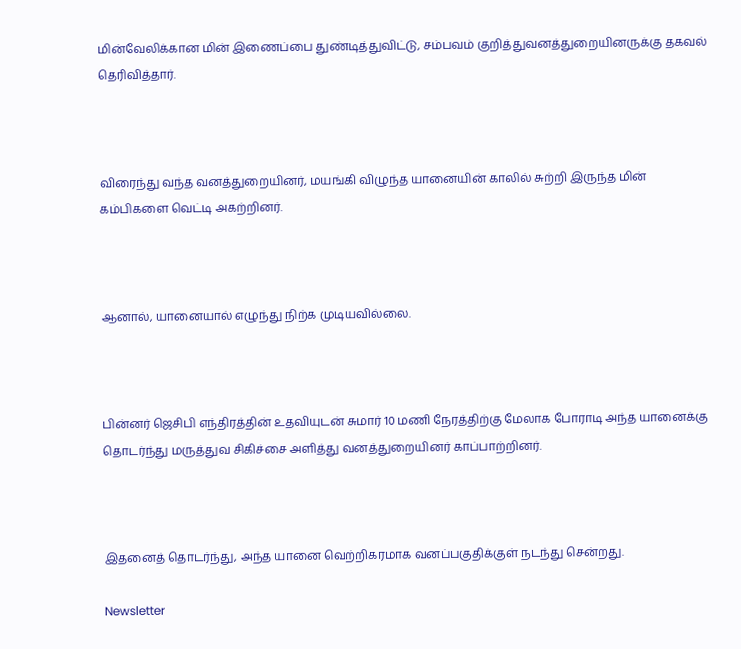மின்வேலிக்கான மின் இணைப்பை துண்டித்துவிட்டு, சம்பவம் குறித்துவனத்துறையினருக்கு தகவல் தெரிவித்தார்.



விரைந்து வந்த வனத்துறையினர், மயங்கி விழுந்த யானையின் காலில் சுற்றி இருந்த மின் கம்பிகளை வெட்டி அகற்றினர்.



ஆனால், யானையால் எழுந்து நிற்க முடியவில்லை.



பின்னர் ஜெசிபி எந்திரத்தின் உதவியுடன் சுமார் 10 மணி நேரத்திற்கு மேலாக போராடி அந்த யானைக்கு தொடர்ந்து மருத்துவ சிகிச்சை அளித்து வனத்துறையினர் காப்பாற்றினர்.



இதனைத் தொடர்ந்து, அந்த யானை வெற்றிகரமாக வனப்பகுதிக்குள் நடந்து சென்றது.

Newsletter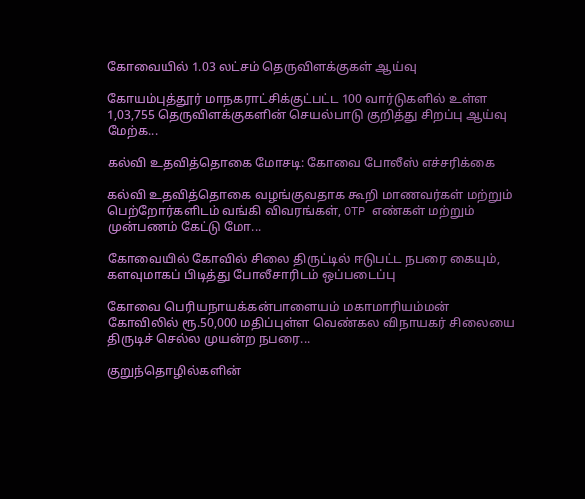கோவையில் 1.03 லட்சம் தெருவிளக்குகள் ஆய்வு

கோயம்புத்தூர் மாநகராட்சிக்குட்பட்ட 100 வார்டுகளில் உள்ள 1,03,755 தெருவிளக்குகளின் செயல்பாடு குறித்து சிறப்பு ஆய்வு மேற்க...

கல்வி உதவித்தொகை மோசடி: கோவை போலீஸ் எச்சரிக்கை

கல்வி உதவித்தொகை வழங்குவதாக கூறி மாணவர்கள் மற்றும் பெற்றோர்களிடம் வங்கி விவரங்கள், OTP எண்கள் மற்றும் முன்பணம் கேட்டு மோ...

கோவையில் கோவில் சிலை திருட்டில் ஈடுபட்ட நபரை கையும், களவுமாகப் பிடித்து போலீசாரிடம் ஒப்படைப்பு

கோவை பெரியநாயக்கன்பாளையம் மகாமாரியம்மன் கோவிலில் ரூ.50,000 மதிப்புள்ள வெண்கல விநாயகர் சிலையை திருடிச் செல்ல முயன்ற நபரை...

குறுந்தொழில்களின்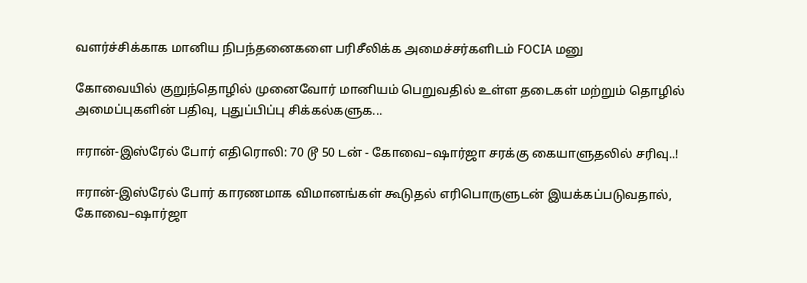வளர்ச்சிக்காக மானிய நிபந்தனைகளை பரிசீலிக்க அமைச்சர்களிடம் FOCIA மனு

கோவையில் குறுந்தொழில் முனைவோர் மானியம் பெறுவதில் உள்ள தடைகள் மற்றும் தொழில் அமைப்புகளின் பதிவு, புதுப்பிப்பு சிக்கல்களுக...

ஈரான்-இஸ்ரேல் போர் எதிரொலி: 70 டூ 50 டன் - கோவை–ஷார்ஜா சரக்கு கையாளுதலில் சரிவு..!

ஈரான்-இஸ்ரேல் போர் காரணமாக விமானங்கள் கூடுதல் எரிபொருளுடன் இயக்கப்படுவதால், கோவை–ஷார்ஜா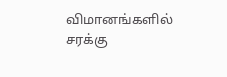விமானங்களில் சரக்கு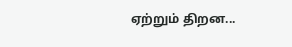ஏற்றும் திறன...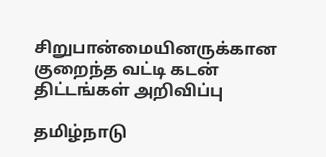சிறுபான்மையினருக்கான குறைந்த வட்டி கடன் திட்டங்கள் அறிவிப்பு

தமிழ்நாடு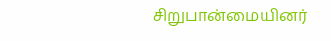சிறுபான்மையினர்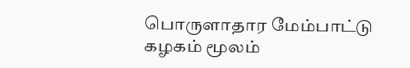பொருளாதார மேம்பாட்டு கழகம் மூலம்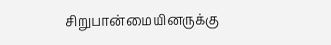சிறுபான்மையினருக்கு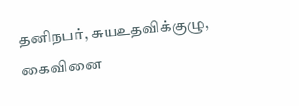தனிநபர், சுயஉதவிக்குழு, கைவினை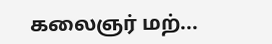கலைஞர் மற்...